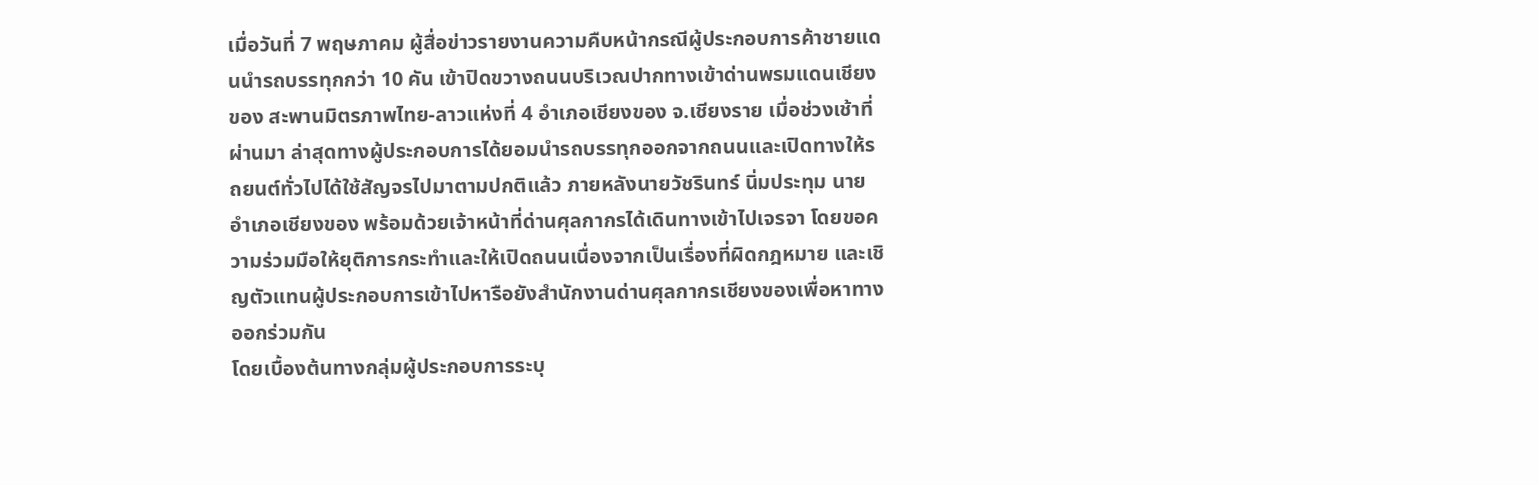เมื่อวันที่ 7 พฤษภาคม ผู้สื่อข่าวรายงานความคืบหน้ากรณีผู้ประกอบการค้าชายแดนนำรถบรรทุกกว่า 10 คัน เข้าปิดขวางถนนบริเวณปากทางเข้าด่านพรมแดนเชียงของ สะพานมิตรภาพไทย-ลาวแห่งที่ 4 อำเภอเชียงของ จ.เชียงราย เมื่อช่วงเช้าที่ผ่านมา ล่าสุดทางผู้ประกอบการได้ยอมนำรถบรรทุกออกจากถนนและเปิดทางให้รถยนต์ทั่วไปได้ใช้สัญจรไปมาตามปกติแล้ว ภายหลังนายวัชรินทร์ นิ่มประทุม นายอำเภอเชียงของ พร้อมด้วยเจ้าหน้าที่ด่านศุลกากรได้เดินทางเข้าไปเจรจา โดยขอความร่วมมือให้ยุติการกระทำและให้เปิดถนนเนื่องจากเป็นเรื่องที่ผิดกฎหมาย และเชิญตัวแทนผู้ประกอบการเข้าไปหารือยังสำนักงานด่านศุลกากรเชียงของเพื่อหาทางออกร่วมกัน
โดยเบื้องต้นทางกลุ่มผู้ประกอบการระบุ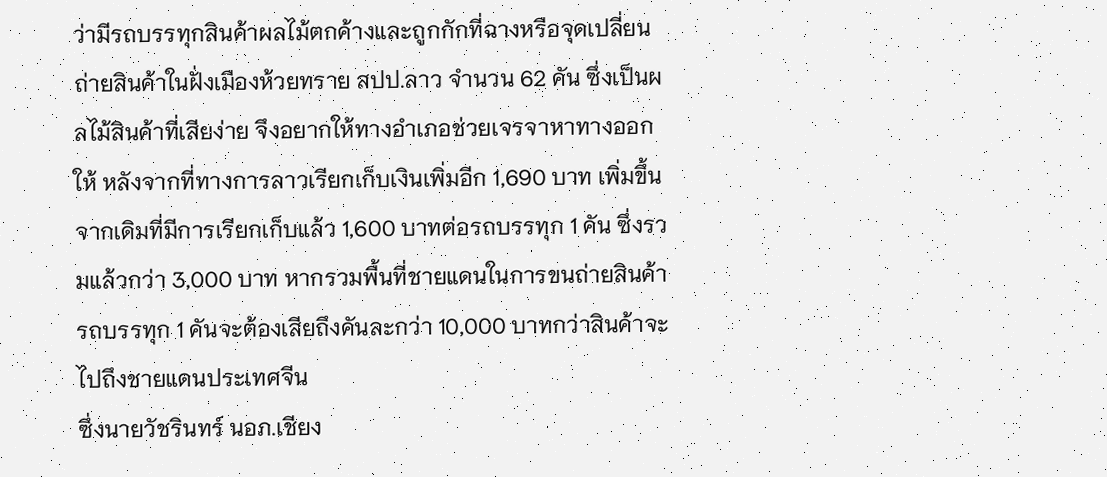ว่ามีรถบรรทุกสินค้าผลไม้ตกค้างและถูกกักที่ฉางหรือจุดเปลี่ยนถ่ายสินค้าในฝั่งเมืองห้วยทราย สปป.ลาว จำนวน 62 คัน ซึ่งเป็นผลไม้สินค้าที่เสียง่าย จึงอยากให้ทางอำเภอช่วยเจรจาหาทางออกให้ หลังจากที่ทางการลาวเรียกเก็บเงินเพิ่มอีก 1,690 บาท เพิ่มขึ้นจากเดิมที่มีการเรียกเก็บแล้ว 1,600 บาทต่อรถบรรทุก 1 คัน ซึ่งรวมแล้วกว่า 3,000 บาท หากรวมพื้นที่ชายแดนในการขนถ่ายสินค้ารถบรรทุก 1 คันจะต้องเสียถึงคันละกว่า 10,000 บาทกว่าสินค้าจะไปถึงชายแดนประเทศจีน
ซึ่งนายวัชรินทร์ นอภ.เชียง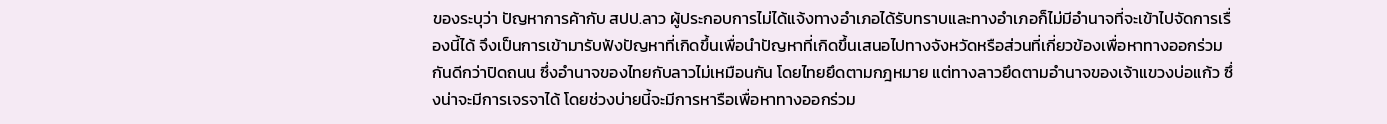ของระบุว่า ปัญหาการค้ากับ สปป.ลาว ผู้ประกอบการไม่ได้แจ้งทางอำเภอได้รับทราบและทางอำเภอก็ไม่มีอำนาจที่จะเข้าไปจัดการเรื่องนี้ได้ จึงเป็นการเข้ามารับฟังปัญหาที่เกิดขึ้นเพื่อนำปัญหาที่เกิดขึ้นเสนอไปทางจังหวัดหรือส่วนที่เกี่ยวข้องเพื่อหาทางออกร่วมกันดีกว่าปิดถนน ซึ่งอำนาจของไทยกับลาวไม่เหมือนกัน โดยไทยยึดตามกฎหมาย แต่ทางลาวยึดตามอำนาจของเจ้าแขวงบ่อแก้ว ซึ่งน่าจะมีการเจรจาได้ โดยช่วงบ่ายนี้จะมีการหารือเพื่อหาทางออกร่วม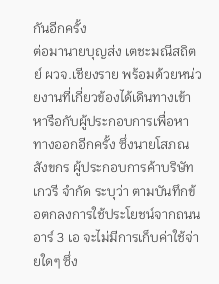กันอีกครั้ง
ต่อมานายบุญส่ง เตชะมณีสถิตย์ ผวจ.เชียงราย พร้อมด้วยหน่วยงานที่เกี่ยวข้องได้เดินทางเข้าหารือกับผู้ประกอบการเพื่อหาทางออกอีกครั้ง ซึ่งนายโสภณ สังขกร ผู้ประกอบการค้าบริษัท เกวรี จำกัด ระบุว่า ตามบันทึกข้อตกลงการใช้ประโยชน์จากถนนอาร์ 3 เอ จะไม่มีการเก็บค่าใช้จ่ายใดๆ ซึ่ง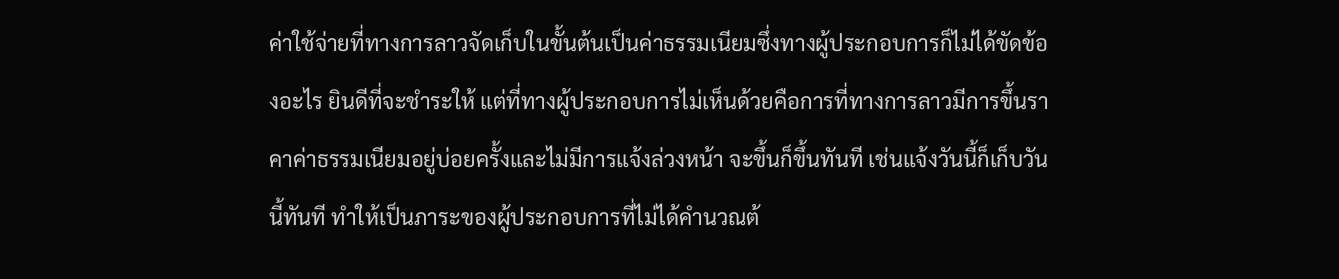ค่าใช้จ่ายที่ทางการลาวจัดเก็บในขั้นต้นเป็นค่าธรรมเนียมซึ่งทางผู้ประกอบการก็ไม่ได้ขัดข้องอะไร ยินดีที่จะชำระให้ แต่ที่ทางผู้ประกอบการไม่เห็นด้วยคือการที่ทางการลาวมีการขึ้นราคาค่าธรรมเนียมอยู่บ่อยครั้งและไม่มีการแจ้งล่วงหน้า จะขึ้นก็ขึ้นทันที เช่นแจ้งวันนี้ก็เก็บวันนี้ทันที ทำให้เป็นภาระของผู้ประกอบการที่ไม่ได้คำนวณต้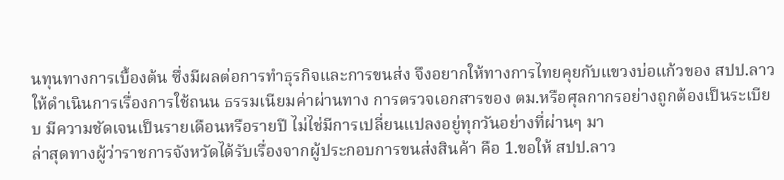นทุนทางการเบื้องต้น ซึ่งมีผลต่อการทำธุรกิจและการขนส่ง จึงอยากให้ทางการไทยคุยกับแขวงบ่อแก้วของ สปป.ลาว ให้ดำเนินการเรื่องการใช้ถนน ธรรมเนียมค่าผ่านทาง การตรวจเอกสารของ ตม.หรือศุลกากรอย่างถูกต้องเป็นระเบียบ มีความชัดเจนเป็นรายเดือนหรือรายปี ไม่ไช่มีการเปลี่ยนแปลงอยู่ทุกวันอย่างที่ผ่านๆ มา
ล่าสุดทางผู้ว่าราชการจังหวัดได้รับเรื่องจากผู้ประกอบการขนส่งสินค้า คือ 1.ขอให้ สปป.ลาว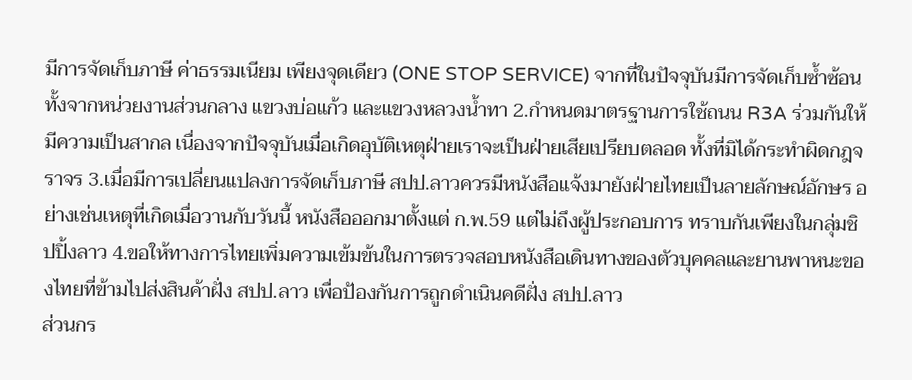มีการจัดเก็บภาษี ค่าธรรมเนียม เพียงจุดเดียว (ONE STOP SERVICE) จากที่ในปัจจุบันมีการจัดเก็บซ้ำซ้อน ทั้งจากหน่วยงานส่วนกลาง แขวงบ่อแก้ว และแขวงหลวงน้ำทา 2.กำหนดมาตรฐานการใช้ถนน R3A ร่วมกันให้มีความเป็นสากล เนื่องจากปัจจุบันเมื่อเกิดอุบัติเหตุฝ่ายเราจะเป็นฝ่ายเสียเปรียบตลอด ทั้งที่มิได้กระทำผิดกฎจราจร 3.เมื่อมีการเปลี่ยนแปลงการจัดเก็บภาษี สปป.ลาวควรมีหนังสือแจ้งมายังฝ่ายไทยเป็นลายลักษณ์อักษร อย่างเช่นเหตุที่เกิดเมื่อวานกับวันนี้ หนังสือออกมาตั้งแต่ ก.พ.59 แต่ไม่ถึงผู้ประกอบการ ทราบกันเพียงในกลุ่มชิปปิ้งลาว 4.ขอให้ทางการไทยเพิ่มความเข้มข้นในการตรวจสอบหนังสือเดินทางของตัวบุคคลและยานพาหนะของไทยที่ข้ามไปส่งสินค้าฝั่ง สปป.ลาว เพื่อป้องกันการถูกดำเนินคดีฝั่ง สปป.ลาว
ส่วนกร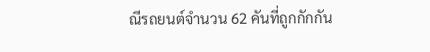ณีรถยนต์จำนวน 62 คันที่ถูกกักกัน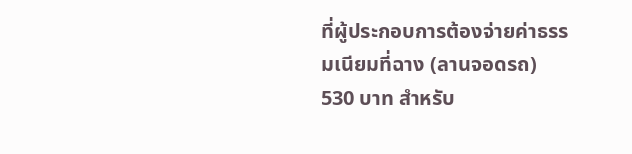ที่ผู้ประกอบการต้องจ่ายค่าธรรมเนียมที่ฉาง (ลานจอดรถ) 530 บาท สำหรับ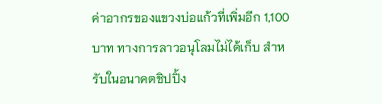ค่าอากรของแขวงบ่อแก้วที่เพิ่มอีก 1,100 บาท ทางการลาวอนุโลมไม่ได้เก็บ สำหรับในอนาคตชิปปิ้ง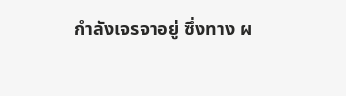กำลังเจรจาอยู่ ซึ่งทาง ผ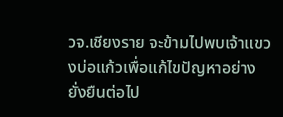วจ.เชียงราย จะข้ามไปพบเจ้าแขวงบ่อแก้วเพื่อแก้ไขปัญหาอย่างยั่งยืนต่อไป